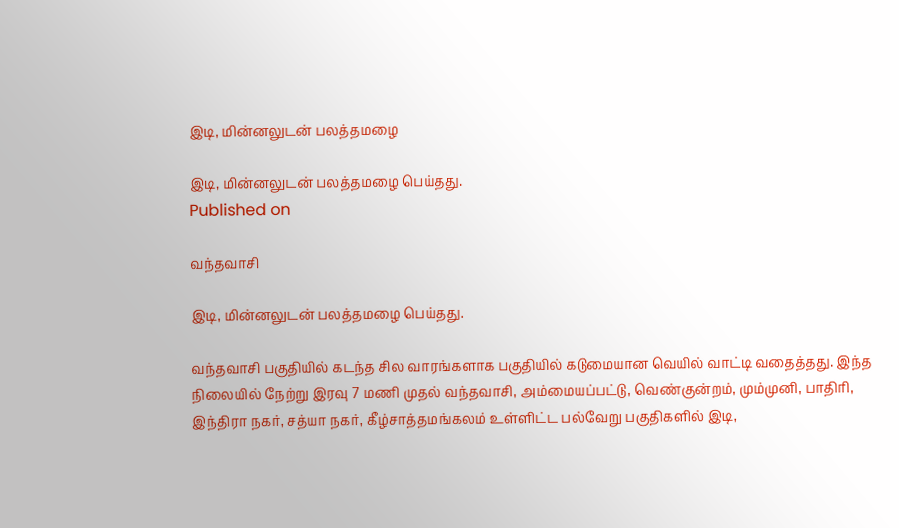இடி, மின்னலுடன் பலத்தமழை

இடி, மின்னலுடன் பலத்தமழை பெய்தது.
Published on

வந்தவாசி

இடி, மின்னலுடன் பலத்தமழை பெய்தது.

வந்தவாசி பகுதியில் கடந்த சில வாரங்களாக பகுதியில் கடுமையான வெயில் வாட்டி வதைத்தது. இந்த நிலையில் நேற்று இரவு 7 மணி முதல் வந்தவாசி, அம்மையப்பட்டு, வெண்குன்றம், மும்முனி, பாதிரி, இந்திரா நகர், சத்யா நகர், கீழ்சாத்தமங்கலம் உள்ளிட்ட பல்வேறு பகுதிகளில் இடி,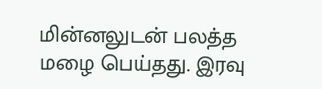மின்னலுடன் பலத்த மழை பெய்தது. இரவு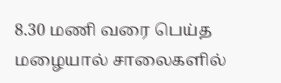8.30 மணி வரை பெய்த மழையால் சாலைகளில்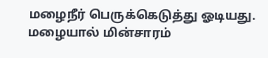மழைநீர் பெருக்கெடுத்து ஓடியது. மழையால் மின்சாரம்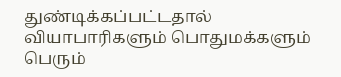துண்டிக்கப்பட்டதால் வியாபாரிகளும் பொதுமக்களும் பெரும்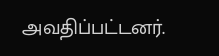அவதிப்பட்டனர்.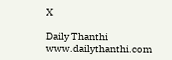X

Daily Thanthi
www.dailythanthi.com